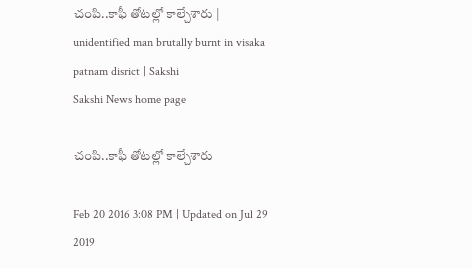చంపి..కాఫీ తోటల్లో కాల్చేశారు | unidentified man brutally burnt in visaka patnam disrict | Sakshi
Sakshi News home page

చంపి..కాఫీ తోటల్లో కాల్చేశారు

Feb 20 2016 3:08 PM | Updated on Jul 29 2019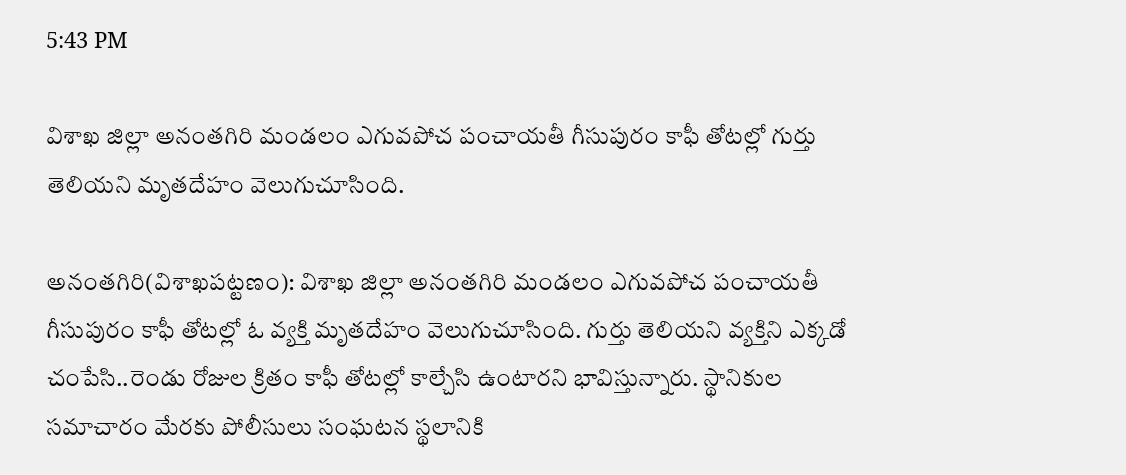5:43 PM

విశాఖ జిల్లా అనంతగిరి మండలం ఎగువపోచ పంచాయతీ గీసుపురం కాఫీ తోటల్లో గుర్తు తెలియని మృతదేహం వెలుగుచూసింది.

అనంతగిరి(విశాఖపట్టణం): విశాఖ జిల్లా అనంతగిరి మండలం ఎగువపోచ పంచాయతీ గీసుపురం కాఫీ తోటల్లో ఓ వ్యక్తి మృతదేహం వెలుగుచూసింది. గుర్తు తెలియని వ్యక్తిని ఎక్కడో చంపేసి..రెండు రోజుల క్రితం కాఫీ తోటల్లో కాల్చేసి ఉంటారని భావిస్తున్నారు. స్థానికుల సమాచారం మేరకు పోలీసులు సంఘటన స్థలానికి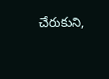చేరుకుని,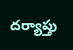దర్యాప్తు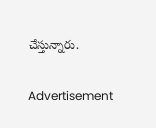చేస్తున్నారు.

Advertisement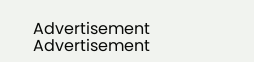Advertisement
Advertisement